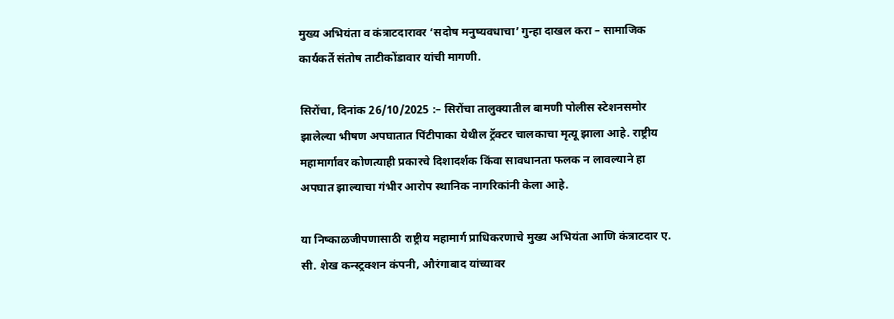मुख्य अभियंता व कंत्राटदारावर ‘सदोष मनुष्यवधाचा’ गुन्हा दाखल करा – सामाजिक कार्यकर्ते संतोष ताटीकोंडावार यांची मागणी.

सिरोंचा, दिनांक 26/10/2025 :– सिरोंचा तालुक्यातील बामणी पोलीस स्टेशनसमोर झालेल्या भीषण अपघातात पिंटीपाका येथील ट्रॅक्टर चालकाचा मृत्यू झाला आहे. राष्ट्रीय महामार्गावर कोणत्याही प्रकारचे दिशादर्शक किंवा सावधानता फलक न लावल्याने हा अपघात झाल्याचा गंभीर आरोप स्थानिक नागरिकांनी केला आहे.

या निष्काळजीपणासाठी राष्ट्रीय महामार्ग प्राधिकरणाचे मुख्य अभियंता आणि कंत्राटदार ए. सी. शेख कन्स्ट्रक्शन कंपनी, औरंगाबाद यांच्यावर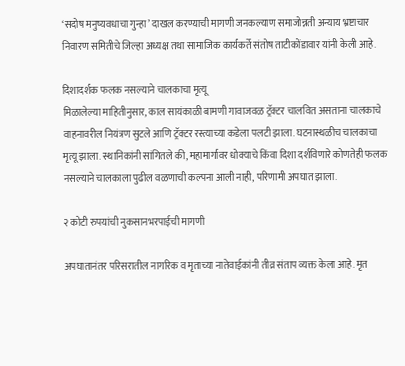‘सदोष मनुष्यवधाचा गुन्हा’ दाखल करण्याची मागणी जनकल्याण समाजोन्नती अन्याय भ्रष्टाचार निवारण समितीचे जिल्हा अध्यक्ष तथा सामाजिक कार्यकर्ते संतोष ताटीकोंडावार यांनी केली आहे.

दिशादर्शक फलक नसल्याने चालकाचा मृत्यू
मिळालेल्या माहितीनुसार, काल सायंकाळी बामणी गावाजवळ ट्रॅक्टर चालवित असताना चालकाचे वाहनावरील नियंत्रण सुटले आणि ट्रॅक्टर रस्त्याच्या कडेला पलटी झाला. घटनास्थळीच चालकाचा मृत्यू झाला. स्थानिकांनी सांगितले की, महामार्गावर धोक्याचे किंवा दिशा दर्शविणारे कोणतेही फलक नसल्याने चालकाला पुढील वळणाची कल्पना आली नाही, परिणामी अपघात झाला.

२ कोटी रुपयांची नुकसानभरपाईची मागणी

अपघातानंतर परिसरातील नागरिक व मृताच्या नातेवाईकांनी तीव्र संताप व्यक्त केला आहे. मृत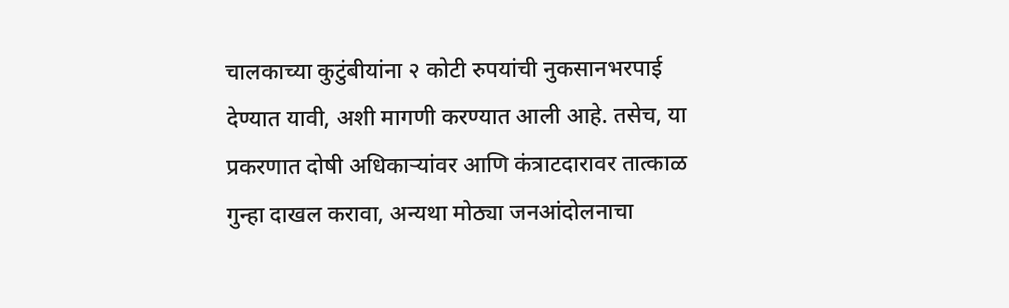चालकाच्या कुटुंबीयांना २ कोटी रुपयांची नुकसानभरपाई देण्यात यावी, अशी मागणी करण्यात आली आहे. तसेच, या प्रकरणात दोषी अधिकाऱ्यांवर आणि कंत्राटदारावर तात्काळ गुन्हा दाखल करावा, अन्यथा मोठ्या जनआंदोलनाचा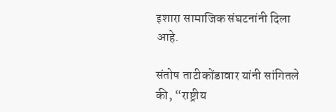इशारा सामाजिक संघटनांनी दिला आहे.

संतोष ताटीकोंडावार यांनी सांगितले की, “राष्ट्रीय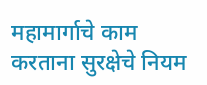महामार्गाचे काम करताना सुरक्षेचे नियम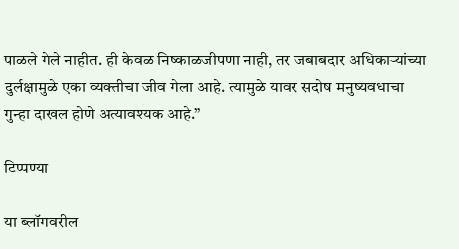पाळले गेले नाहीत. ही केवळ निष्काळजीपणा नाही, तर जबाबदार अधिकाऱ्यांच्या दुर्लक्षामुळे एका व्यक्तीचा जीव गेला आहे. त्यामुळे यावर सदोष मनुष्यवधाचा गुन्हा दाखल होणे अत्यावश्यक आहे.”

टिप्पण्या

या ब्लॉगवरील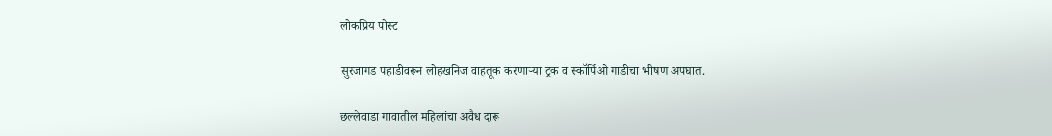लोकप्रिय पोस्ट

सुरजागड पहाडीवरून लोहखनिज वाहतूक करणाऱ्या ट्रक व स्कॉर्पिओ गाडीचा भीषण अपघात.

छल्लेवाडा गावातील महिलांचा अवैध दारू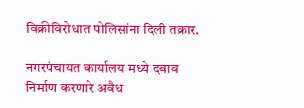विक्रीविरोधात पोलिसांना दिली तक्रार.

नगरपंचायत कार्यालय मध्ये दबाव निर्माण करणारे अवैध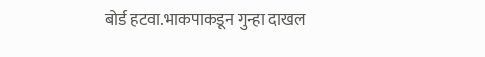बोर्ड हटवा.भाकपाकडून गुन्हा दाखल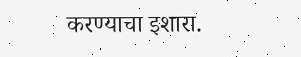करण्याचा इशारा.